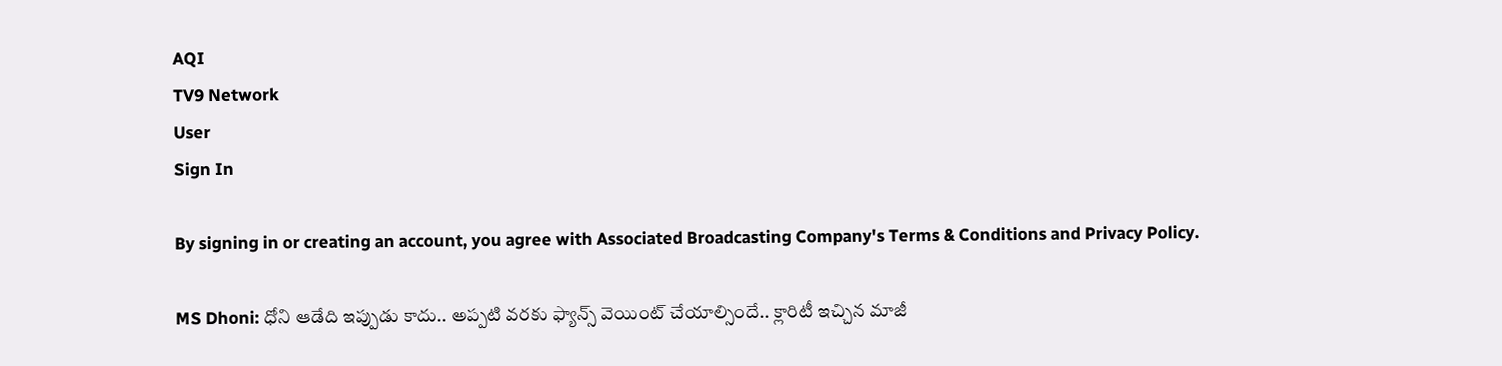AQI
TV9 Network
User
Sign In

By signing in or creating an account, you agree with Associated Broadcasting Company's Terms & Conditions and Privacy Policy.

MS Dhoni: ధోని ఆడేది ఇప్పుడు కాదు.. అప్పటి వరకు ఫ్యాన్స్ వెయింట్ చేయాల్సిందే.. క్లారిటీ ఇచ్చిన మాజీ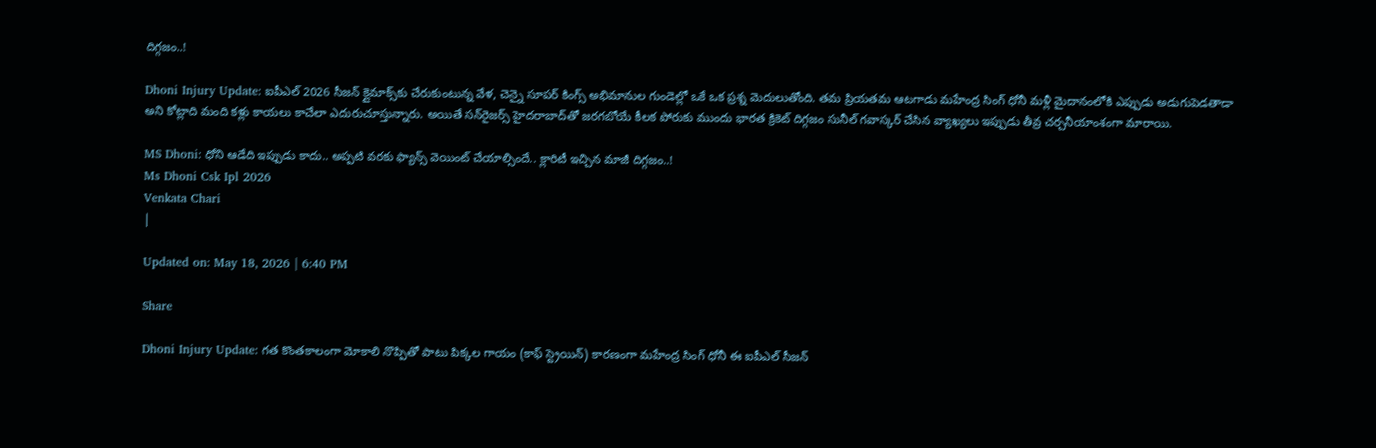దిగ్గజం..!

Dhoni Injury Update: ఐపీఎల్ 2026 సీజన్ క్లైమాక్స్‌కు చేరుకుంటున్న వేళ, చెన్నై సూపర్ కింగ్స్ అభిమానుల గుండెల్లో ఒకే ఒక ప్రశ్న మెదులుతోంది. తమ ప్రియతమ ఆటగాడు మహేంద్ర సింగ్ ధోనీ మళ్లీ మైదానంలోకి ఎప్పుడు అడుగుపెడతాడా అని కోట్లాది మంది కళ్లు కాయలు కాచేలా ఎదురుచూస్తున్నారు. అయితే సన్‌రైజర్స్ హైదరాబాద్‌తో జరగబోయే కీలక పోరుకు ముందు భారత క్రికెట్ దిగ్గజం సునీల్ గవాస్కర్ చేసిన వ్యాఖ్యలు ఇప్పుడు తీవ్ర చర్చనీయాంశంగా మారాయి.

MS Dhoni: ధోని ఆడేది ఇప్పుడు కాదు.. అప్పటి వరకు ఫ్యాన్స్ వెయింట్ చేయాల్సిందే.. క్లారిటీ ఇచ్చిన మాజీ దిగ్గజం..!
Ms Dhoni Csk Ipl 2026
Venkata Chari
|

Updated on: May 18, 2026 | 6:40 PM

Share

Dhoni Injury Update: గత కొంతకాలంగా మోకాలి నొప్పితో పాటు పిక్కల గాయం (కాఫ్ స్ట్రెయిన్) కారణంగా మహేంద్ర సింగ్ ధోనీ ఈ ఐపీఎల్ సీజన్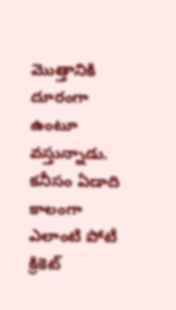మొత్తానికి దూరంగా ఉంటూ వస్తున్నాడు. కనీసం ఏడాది కాలంగా ఎలాంటి పోటీ క్రికెట్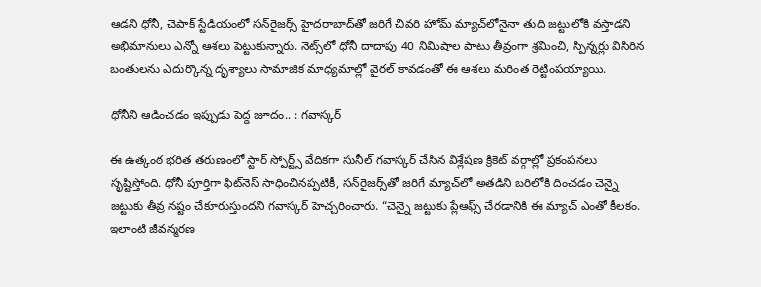ఆడని ధోనీ, చెపాక్ స్టేడియంలో సన్‌రైజర్స్ హైదరాబాద్‌తో జరిగే చివరి హోమ్ మ్యాచ్‌లోనైనా తుది జట్టులోకి వస్తాడని అభిమానులు ఎన్నో ఆశలు పెట్టుకున్నారు. నెట్స్‌లో ధోనీ దాదాపు 40 నిమిషాల పాటు తీవ్రంగా శ్రమించి, స్పిన్నర్లు విసిరిన బంతులను ఎదుర్కొన్న దృశ్యాలు సామాజిక మాధ్యమాల్లో వైరల్ కావడంతో ఈ ఆశలు మరింత రెట్టింపయ్యాయి.

ధోనీని ఆడించడం ఇప్పుడు పెద్ద జూదం.. : గవాస్కర్

ఈ ఉత్కంఠ భరిత తరుణంలో స్టార్ స్పోర్ట్స్ వేదికగా సునీల్ గవాస్కర్ చేసిన విశ్లేషణ క్రికెట్ వర్గాల్లో ప్రకంపనలు సృష్టిస్తోంది. ధోనీ పూర్తిగా ఫిట్‌నెస్‌ సాధించినప్పటికీ, సన్‌రైజర్స్‌తో జరిగే మ్యాచ్‌లో అతడిని బరిలోకి దించడం చెన్నై జట్టుకు తీవ్ర నష్టం చేకూరుస్తుందని గవాస్కర్ హెచ్చరించారు. “చెన్నై జట్టుకు ప్లేఆఫ్స్ చేరడానికి ఈ మ్యాచ్ ఎంతో కీలకం. ఇలాంటి జీవన్మరణ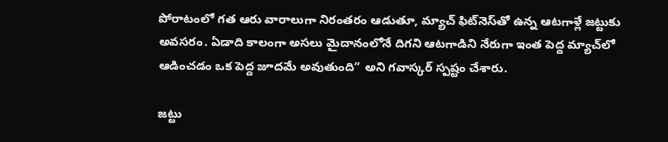పోరాటంలో గత ఆరు వారాలుగా నిరంతరం ఆడుతూ, మ్యాచ్ ఫిట్‌నెస్‌తో ఉన్న ఆటగాళ్లే జట్టుకు అవసరం. ఏడాది కాలంగా అసలు మైదానంలోనే దిగని ఆటగాడిని నేరుగా ఇంత పెద్ద మ్యాచ్‌లో ఆడించడం ఒక పెద్ద జూదమే అవుతుంది” అని గవాస్కర్ స్పష్టం చేశారు.

జట్టు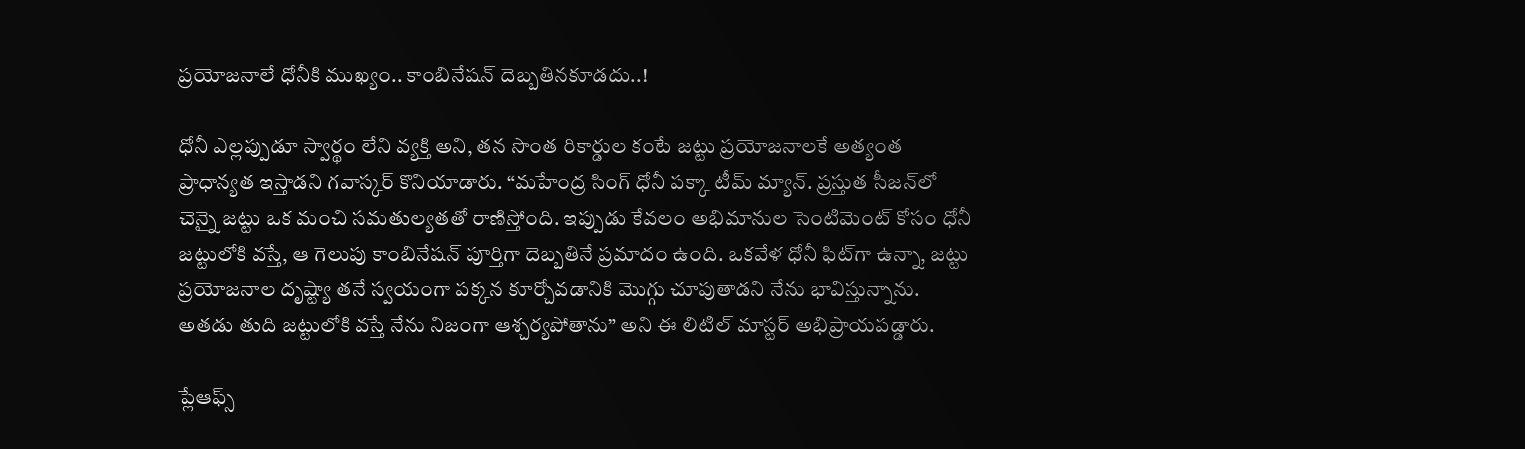ప్రయోజనాలే ధోనీకి ముఖ్యం.. కాంబినేషన్ దెబ్బతినకూడదు..!

ధోనీ ఎల్లప్పుడూ స్వార్థం లేని వ్యక్తి అని, తన సొంత రికార్డుల కంటే జట్టు ప్రయోజనాలకే అత్యంత ప్రాధాన్యత ఇస్తాడని గవాస్కర్ కొనియాడారు. “మహేంద్ర సింగ్ ధోనీ పక్కా టీమ్ మ్యాన్. ప్రస్తుత సీజన్‌లో చెన్నై జట్టు ఒక మంచి సమతుల్యతతో రాణిస్తోంది. ఇప్పుడు కేవలం అభిమానుల సెంటిమెంట్ కోసం ధోనీ జట్టులోకి వస్తే, ఆ గెలుపు కాంబినేషన్ పూర్తిగా దెబ్బతినే ప్రమాదం ఉంది. ఒకవేళ ధోనీ ఫిట్‌గా ఉన్నా, జట్టు ప్రయోజనాల దృష్ట్యా తనే స్వయంగా పక్కన కూర్చోవడానికి మొగ్గు చూపుతాడని నేను భావిస్తున్నాను. అతడు తుది జట్టులోకి వస్తే నేను నిజంగా ఆశ్చర్యపోతాను” అని ఈ లిటిల్ మాస్టర్ అభిప్రాయపడ్డారు.

ప్లేఆఫ్స్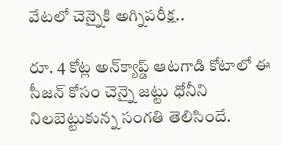వేటలో చెన్నైకి అగ్నిపరీక్ష..

రూ. 4 కోట్ల అన్‌క్యాప్డ్ ఆటగాడి కోటాలో ఈ సీజన్ కోసం చెన్నై జట్టు ధోనీని నిలబెట్టుకున్న సంగతి తెలిసిందే.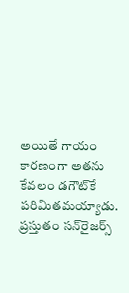అయితే గాయం కారణంగా అతను కేవలం డగౌట్‌కే పరిమితమయ్యాడు. ప్రస్తుతం సన్‌రైజర్స్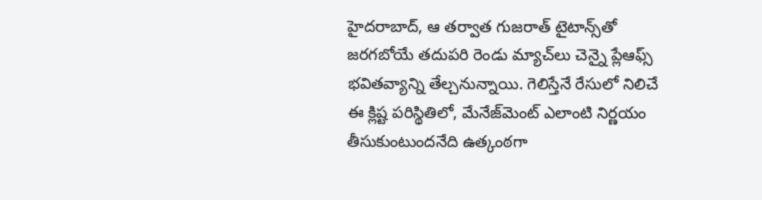హైదరాబాద్, ఆ తర్వాత గుజరాత్ టైటాన్స్‌తో జరగబోయే తదుపరి రెండు మ్యాచ్‌లు చెన్నై ప్లేఆఫ్స్ భవితవ్యాన్ని తేల్చనున్నాయి. గెలిస్తేనే రేసులో నిలిచే ఈ క్లిష్ట పరిస్థితిలో, మేనేజ్‌మెంట్ ఎలాంటి నిర్ణయం తీసుకుంటుందనేది ఉత్కంఠగా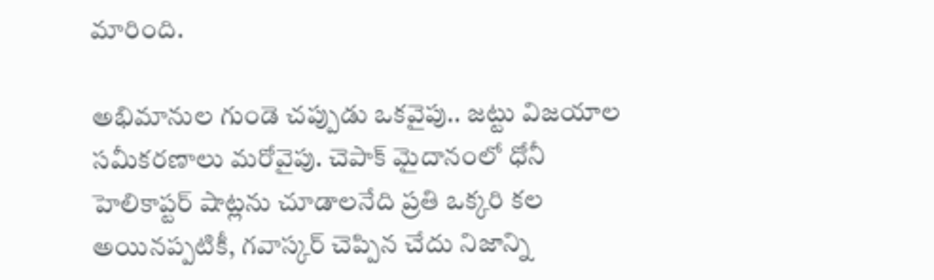మారింది.

అభిమానుల గుండె చప్పుడు ఒకవైపు.. జట్టు విజయాల సమీకరణాలు మరోవైపు. చెపాక్ మైదానంలో ధోనీ హెలికాప్టర్ షాట్లను చూడాలనేది ప్రతి ఒక్కరి కల అయినప్పటికీ, గవాస్కర్ చెప్పిన చేదు నిజాన్ని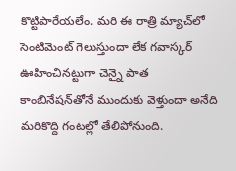కొట్టిపారేయలేం. మరి ఈ రాత్రి మ్యాచ్‌లో సెంటిమెంట్ గెలుస్తుందా లేక గవాస్కర్ ఊహించినట్టుగా చెన్నై పాత కాంబినేషన్‌తోనే ముందుకు వెళ్తుందా అనేది మరికొద్ది గంటల్లో తేలిపోనుంది.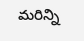మరిన్ని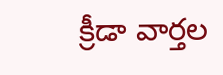క్రీడా వార్తల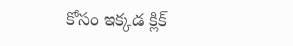కోసం ఇక్కడ క్లిక్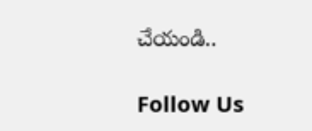చేయండి..

Follow Us